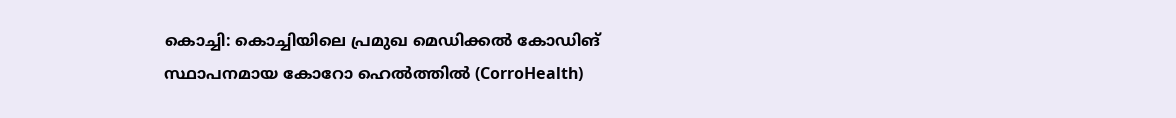കൊച്ചി: കൊച്ചിയിലെ പ്രമുഖ മെഡിക്കൽ കോഡിങ് സ്ഥാപനമായ കോറോ ഹെൽത്തിൽ (CorroHealth)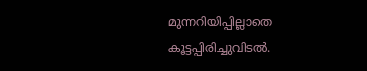മുന്നറിയിപ്പില്ലാതെ കൂട്ടപ്പിരിച്ചുവിടൽ.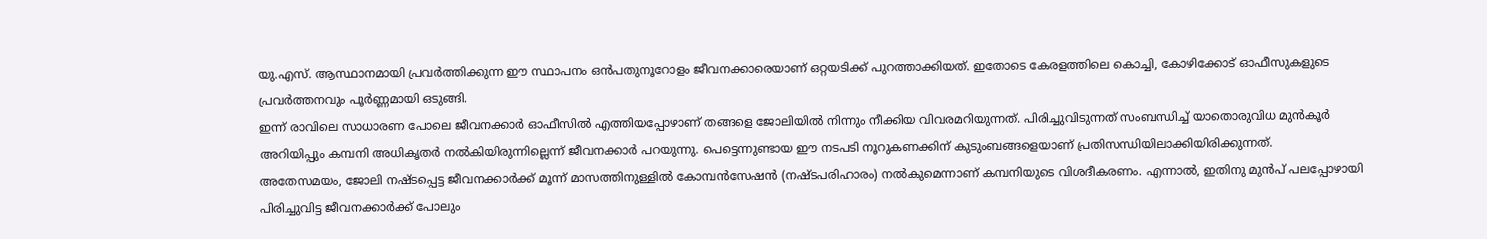യു.എസ്. ആസ്ഥാനമായി പ്രവർത്തിക്കുന്ന ഈ സ്ഥാപനം ഒൻപതുനൂറോളം ജീവനക്കാരെയാണ് ഒറ്റയടിക്ക് പുറത്താക്കിയത്. ഇതോടെ കേരളത്തിലെ കൊച്ചി, കോഴിക്കോട് ഓഫീസുകളുടെ പ്രവർത്തനവും പൂർണ്ണമായി ഒടുങ്ങി.
ഇന്ന് രാവിലെ സാധാരണ പോലെ ജീവനക്കാർ ഓഫീസിൽ എത്തിയപ്പോഴാണ് തങ്ങളെ ജോലിയിൽ നിന്നും നീക്കിയ വിവരമറിയുന്നത്. പിരിച്ചുവിടുന്നത് സംബന്ധിച്ച് യാതൊരുവിധ മുൻകൂർ അറിയിപ്പും കമ്പനി അധികൃതർ നൽകിയിരുന്നില്ലെന്ന് ജീവനക്കാർ പറയുന്നു. പെട്ടെന്നുണ്ടായ ഈ നടപടി നൂറുകണക്കിന് കുടുംബങ്ങളെയാണ് പ്രതിസന്ധിയിലാക്കിയിരിക്കുന്നത്.
അതേസമയം, ജോലി നഷ്ടപ്പെട്ട ജീവനക്കാർക്ക് മൂന്ന് മാസത്തിനുള്ളിൽ കോമ്പൻസേഷൻ (നഷ്ടപരിഹാരം) നൽകുമെന്നാണ് കമ്പനിയുടെ വിശദീകരണം. എന്നാൽ, ഇതിനു മുൻപ് പലപ്പോഴായി പിരിച്ചുവിട്ട ജീവനക്കാർക്ക് പോലും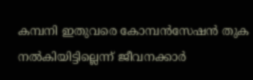കമ്പനി ഇതുവരെ കോമ്പൻസേഷൻ തുക നൽകിയിട്ടില്ലെന്ന് ജീവനക്കാർ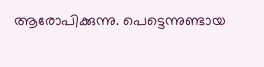ആരോപിക്കുന്നു. പെട്ടെന്നുണ്ടായ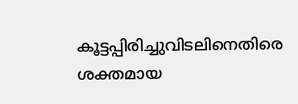കൂട്ടപ്പിരിച്ചുവിടലിനെതിരെ ശക്തമായ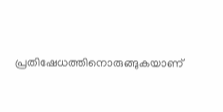പ്രതിഷേധത്തിനൊരുങ്ങുകയാണ്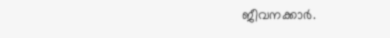ജീവനക്കാർ.